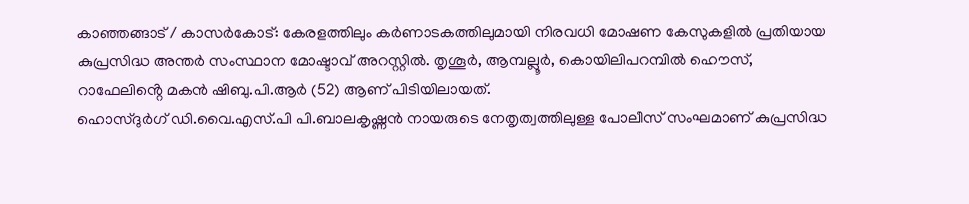കാഞ്ഞങ്ങാട് / കാസർകോട്: കേരളത്തിലും കർണാടകത്തിലുമായി നിരവധി മോഷണ കേസുകളിൽ പ്രതിയായ കുപ്രസിദ്ധ അന്തർ സംസ്ഥാന മോഷ്ടാവ് അറസ്റ്റിൽ. തൃശൂർ, ആമ്പല്ലൂർ, കൊയിലിപറമ്പിൽ ഹൌസ്, റാഫേലിൻ്റെ മകൻ ഷിബു.പി.ആർ (52) ആണ് പിടിയിലായത്.
ഹൊസ്ദുർഗ് ഡി.വൈ.എസ്.പി പി.ബാലകൃഷ്ണൻ നായരുടെ നേതൃത്വത്തിലുള്ള പോലീസ് സംഘമാണ് കുപ്രസിദ്ധ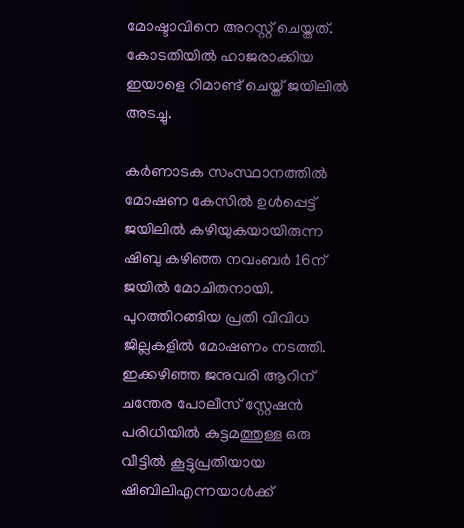മോഷ്ടാവിനെ അറസ്റ്റ് ചെയ്തത്. കോടതിയിൽ ഹാജരാക്കിയ ഇയാളെ റിമാണ്ട് ചെയ്ത് ജയിലിൽ അടച്ചു.

കർണാടക സംസ്ഥാനത്തിൽ മോഷണ കേസിൽ ഉൾപ്പെട്ട് ജയിലിൽ കഴിയുകയായിരുന്ന ഷിബു കഴിഞ്ഞ നവംബർ 16ന് ജയിൽ മോചിതനായി. പുറത്തിറങ്ങിയ പ്രതി വിവിധ ജില്ലകളിൽ മോഷണം നടത്തി. ഇക്കഴിഞ്ഞ ജനുവരി ആറിന് ചന്തേര പോലീസ് സ്റ്റേഷൻ പരിധിയിൽ കുട്ടമത്തുള്ള ഒരു വീട്ടിൽ കൂട്ടുപ്രതിയായ ഷിബിലിഎന്നയാൾക്ക്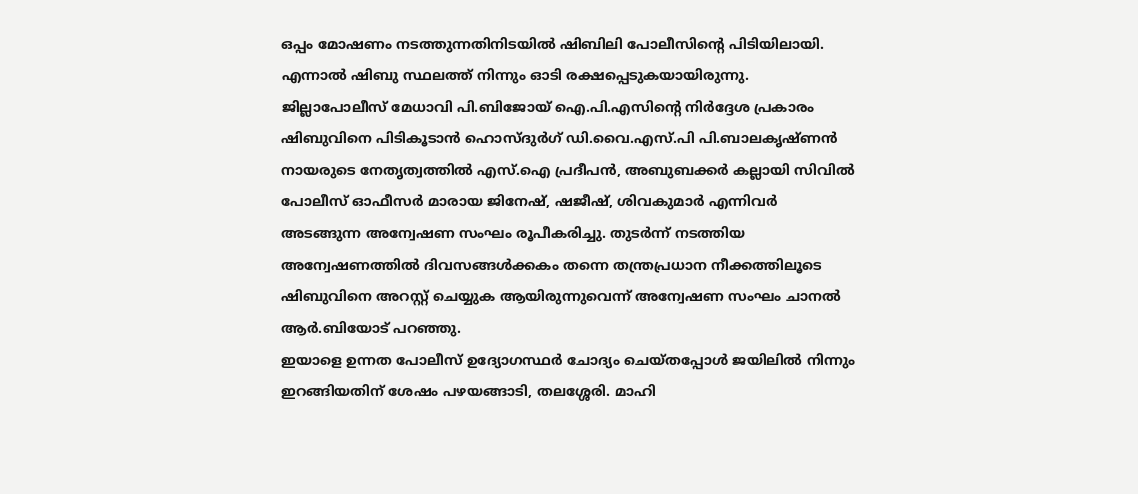ഒപ്പം മോഷണം നടത്തുന്നതിനിടയിൽ ഷിബിലി പോലീസിൻ്റെ പിടിയിലായി. എന്നാൽ ഷിബു സ്ഥലത്ത് നിന്നും ഓടി രക്ഷപ്പെടുകയായിരുന്നു.
ജില്ലാപോലീസ് മേധാവി പി.ബിജോയ് ഐ.പി.എസിൻ്റെ നിർദ്ദേശ പ്രകാരം ഷിബുവിനെ പിടികൂടാൻ ഹൊസ്ദുർഗ് ഡി.വൈ.എസ്.പി പി.ബാലകൃഷ്ണൻ നായരുടെ നേതൃത്വത്തിൽ എസ്.ഐ പ്രദീപൻ, അബുബക്കർ കല്ലായി സിവിൽ പോലീസ് ഓഫീസർ മാരായ ജിനേഷ്, ഷജീഷ്, ശിവകുമാർ എന്നിവർ അടങ്ങുന്ന അന്വേഷണ സംഘം രൂപീകരിച്ചു. തുടർന്ന് നടത്തിയ അന്വേഷണത്തിൽ ദിവസങ്ങൾക്കകം തന്നെ തന്ത്രപ്രധാന നീക്കത്തിലൂടെ ഷിബുവിനെ അറസ്റ്റ് ചെയ്യുക ആയിരുന്നുവെന്ന് അന്വേഷണ സംഘം ചാനൽ ആർ.ബിയോട് പറഞ്ഞു.
ഇയാളെ ഉന്നത പോലീസ് ഉദ്യോഗസ്ഥർ ചോദ്യം ചെയ്തപ്പോൾ ജയിലിൽ നിന്നും ഇറങ്ങിയതിന് ശേഷം പഴയങ്ങാടി, തലശ്ശേരി. മാഹി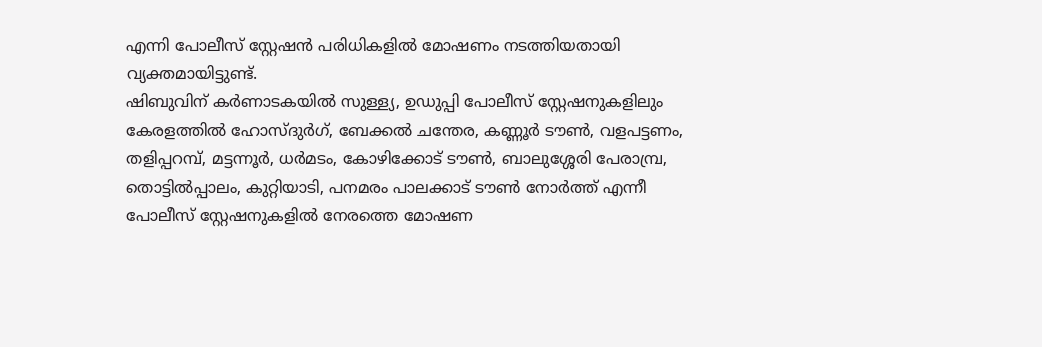എന്നി പോലീസ് സ്റ്റേഷൻ പരിധികളിൽ മോഷണം നടത്തിയതായി വ്യക്തമായിട്ടുണ്ട്.
ഷിബുവിന് കർണാടകയിൽ സുള്ള്യ, ഉഡുപ്പി പോലീസ് സ്റ്റേഷനുകളിലും കേരളത്തിൽ ഹോസ്ദുർഗ്, ബേക്കൽ ചന്തേര, കണ്ണൂർ ടൗൺ, വളപട്ടണം, തളിപ്പറമ്പ്, മട്ടന്നൂർ, ധർമടം, കോഴിക്കോട് ടൗൺ, ബാലുശ്ശേരി പേരാമ്പ്ര, തൊട്ടിൽപ്പാലം, കുറ്റിയാടി, പനമരം പാലക്കാട് ടൗൺ നോർത്ത് എന്നീ പോലീസ് സ്റ്റേഷനുകളിൽ നേരത്തെ മോഷണ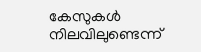കേസുകൾ നിലവിലുണ്ടെന്ന്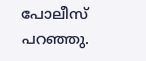പോലീസ് പറഞ്ഞു.